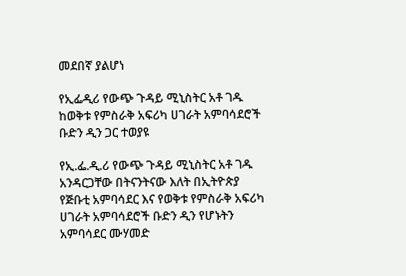መደበኛ ያልሆነ

የኢፌዲሪ የውጭ ጉዳይ ሚኒስትር አቶ ገዱ ከወቅቱ የምስራቅ አፍሪካ ሀገራት አምባሳደሮች ቡድን ዲን ጋር ተወያዩ

የኢ.ፌ.ዲ.ሪ የውጭ ጉዳይ ሚኒስትር አቶ ገዱ አንዳርጋቸው በትናንትናው እለት በኢትዮጵያ የጅቡቲ አምባሳደር እና የወቅቱ የምስራቅ አፍሪካ ሀገራት አምባሳደሮች ቡድን ዲን የሆኑትን አምባሳደር ሙሃመድ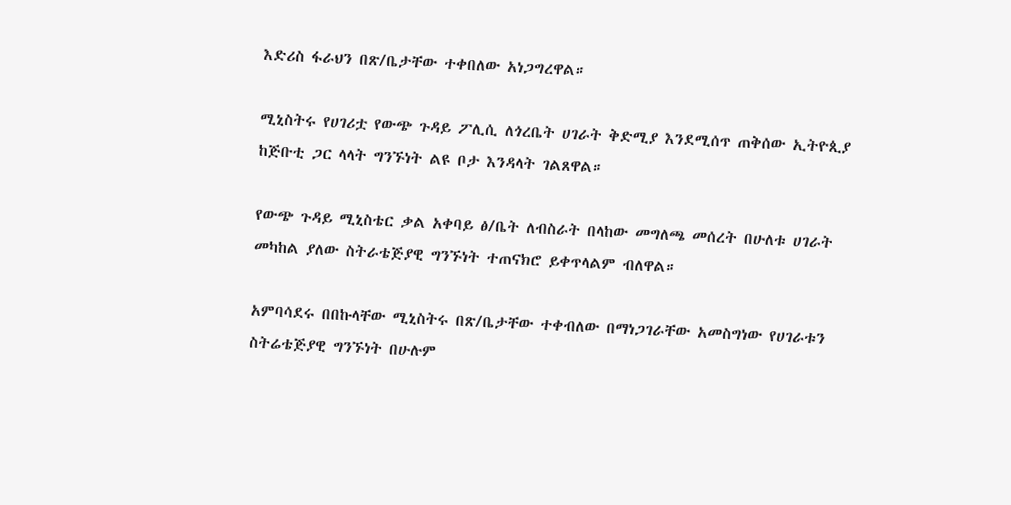እድሪስ ፋራህን በጽ/ቤታቸው ተቀበለው አነጋግረዋል።

ሚኒስትሩ የሀገሪቷ የውጭ ጉዳይ ፖሊሲ ለጎረቤት ሀገራት ቅድሚያ እንደሚሰጥ ጠቅሰው ኢትዮጲያ ከጅቡቲ ጋር ላላት ግንኙነት ልዩ ቦታ እንዳላት ገልጸዋል።

የውጭ ጉዳይ ሚኒስቴር ቃል አቀባይ ፅ/ቤት ለብስራት በላከው መግለጫ መሰረት በሁለቱ ሀገራት መካከል ያለው ስትራቴጅያዊ ግንኙነት ተጠናክሮ ይቀጥላልም ብለዋል።

አምባሳደሩ በበኩላቸው ሚኒስትሩ በጽ/ቤታቸው ተቀብለው በማነጋገራቸው አመስግነው የሀገራቱን ስትሬቴጅያዊ ግንኙነት በሁሉም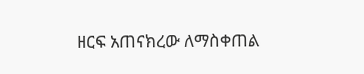ዘርፍ አጠናክረው ለማስቀጠል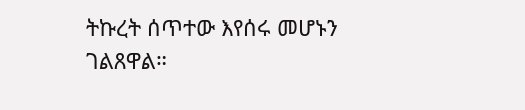ትኩረት ሰጥተው እየሰሩ መሆኑን ገልጸዋል።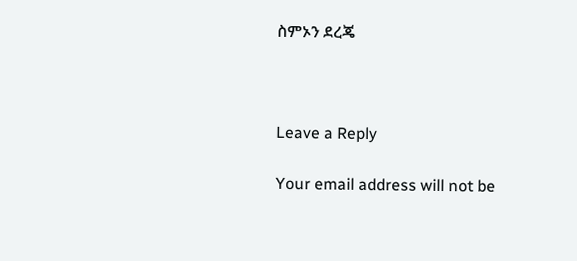ስምኦን ደረጄ



Leave a Reply

Your email address will not be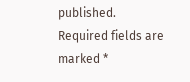published. Required fields are marked *